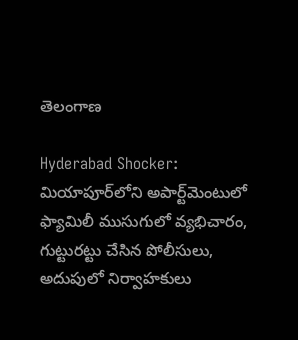తెలంగాణ

Hyderabad Shocker: మియాపూర్‌లోని అపార్ట్‌మెంటులో ఫ్యామిలీ ముసుగులో వ్యభిచారం, గుట్టురట్టు చేసిన పోలీసులు, అదుపులో నిర్వాహకులు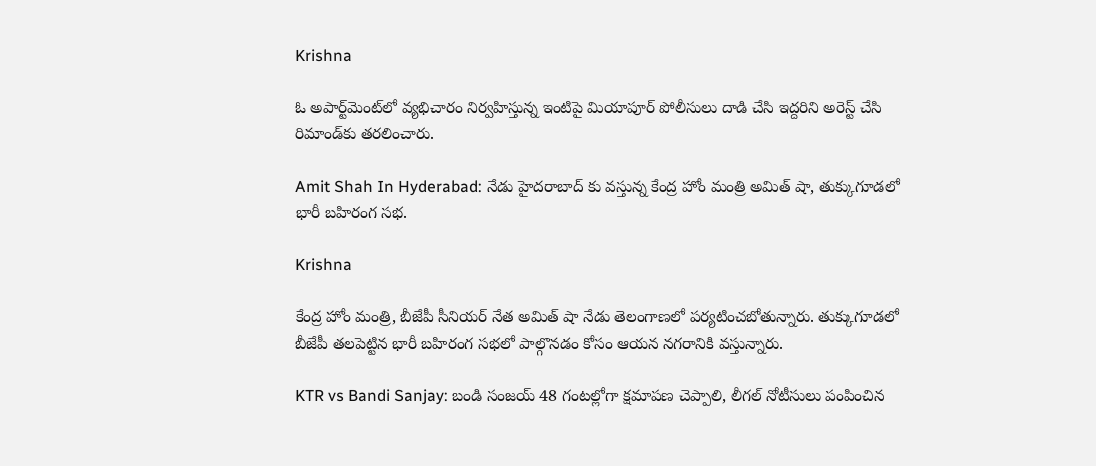Krishna

ఓ అపార్ట్‌మెంట్‌లో వ్యభిచారం నిర్వహిస్తున్న ఇంటిపై మియాపూర్‌ పోలీసులు దాడి చేసి ఇద్దరిని అరెస్ట్‌ చేసి రిమాండ్‌కు తరలించారు.

Amit Shah In Hyderabad: నేడు హైదరాబాద్ కు వస్తున్న కేంద్ర హోం మంత్రి అమిత్ షా, తుక్కుగూడలో భారీ బహిరంగ సభ.

Krishna

కేంద్ర హోం మంత్రి, బీజేపీ సీనియర్ నేత అమిత్ షా నేడు తెలంగాణలో పర్యటించబోతున్నారు. తుక్కుగూడలో బీజేపీ తలపెట్టిన భారీ బహిరంగ సభలో పాల్గొనడం కోసం ఆయన నగరానికి వస్తున్నారు.

KTR vs Bandi Sanjay: బండి సంజయ్ 48 గంటల్లోగా క్షమాపణ చెప్పాలి, లీగల్‌ నోటీసులు పంపించిన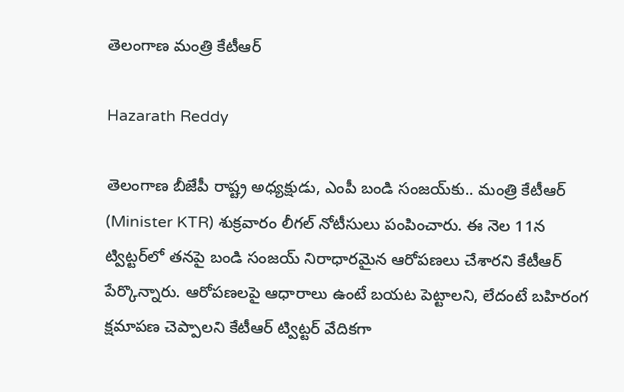తెలంగాణ మంత్రి కేటీఆర్

Hazarath Reddy

తెలంగాణ బీజేపీ రాష్ట్ర అధ్యక్షుడు, ఎంపీ బండి సంజయ్‌కు.. మంత్రి కేటీఆర్‌ (Minister KTR) శుక్రవారం లీగల్‌ నోటీసులు పంపించారు. ఈ నెల 11న ట్విట్ట‌ర్‌లో త‌న‌పై బండి సంజ‌య్ నిరాధార‌మైన‌ ఆరోప‌ణ‌లు చేశార‌ని కేటీఆర్ పేర్కొన్నారు. ఆరోప‌ణ‌ల‌పై ఆధారాలు ఉంటే బ‌య‌ట పెట్టాల‌ని, లేదంటే బ‌హిరంగ క్ష‌మాప‌ణ చెప్పాల‌ని కేటీఆర్ ట్విట్ట‌ర్ వేదిక‌గా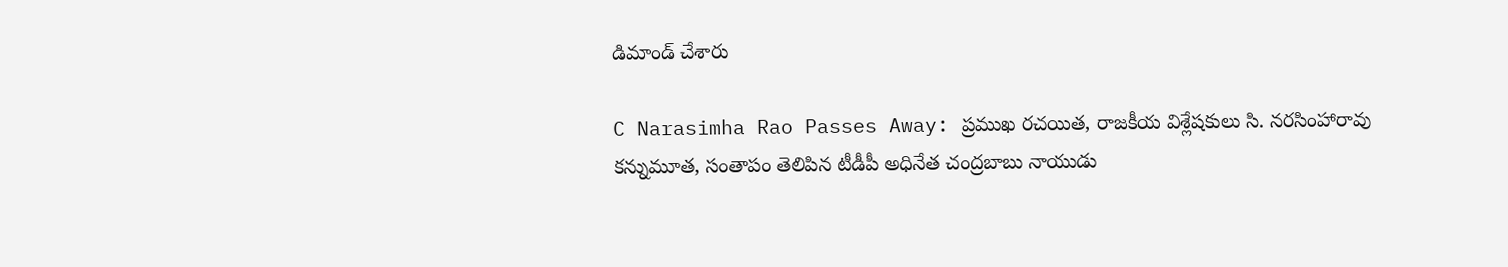డిమాండ్ చేశారు

C Narasimha Rao Passes Away: ప్రముఖ రచయిత, రాజకీయ విశ్లేషకులు సి. నరసింహారావు కన్నుమూత, సంతాపం తెలిపిన టీడీపీ అధినేత చంద్రబాబు నాయుడు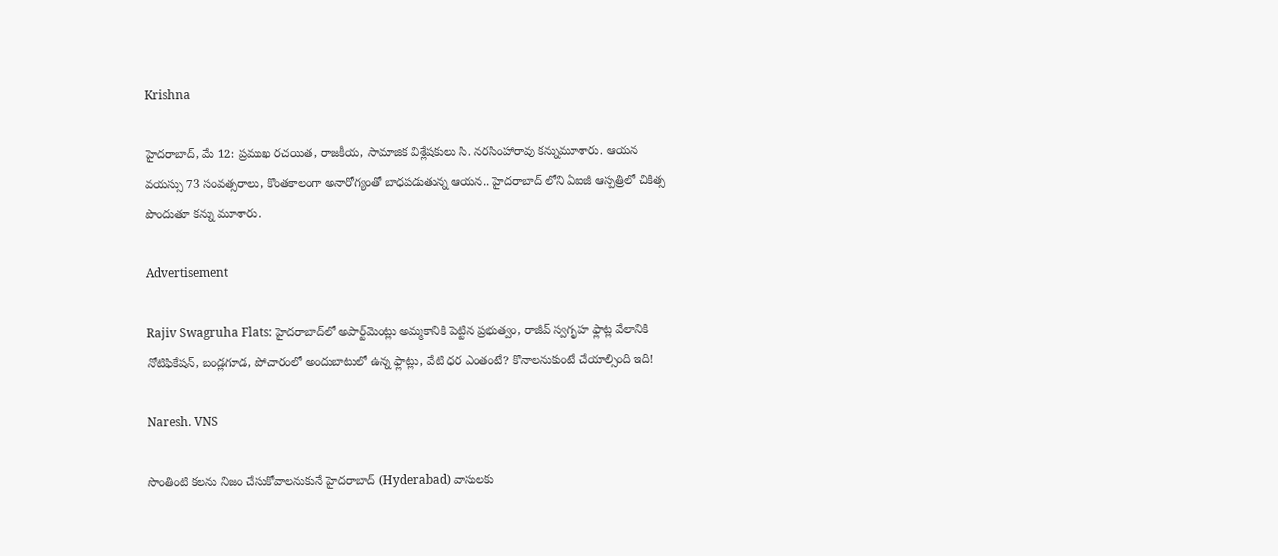Krishna

హైదరాబాద్, మే 12: ప్రముఖ రచయిత, రాజకీయ, సామాజిక విశ్లేషకులు సి. నరసింహారావు కన్నుమూశారు. ఆయన వయస్సు 73 సంవత్సరాలు, కొంతకాలంగా అనారోగ్యంతో బాధపడుతున్న ఆయన.. హైదరాబాద్ లోని ఏఐజీ ఆస్పత్రిలో చికిత్స పొందుతూ కన్ను మూశారు.

Advertisement

Rajiv Swagruha Flats: హైదరాబాద్‌లో అపార్ట్‌మెంట్లు అమ్మకానికి పెట్టిన ప్రభుత్వం, రాజీవ్‌ స్వగృహ ఫ్లాట్ల వేలానికి నోటిఫికేషన్, బండ్లగూడ, పోచారంలో అందుబాటులో ఉన్న ఫ్లాట్లు, వేటి ధర ఎంతంటే? కొనాలనుకుంటే చేయాల్సింది ఇది!

Naresh. VNS

సొంతింటి కలను నిజం చేసుకోవాలనుకునే హైదరాబాద్ (Hyderabad) వాసులకు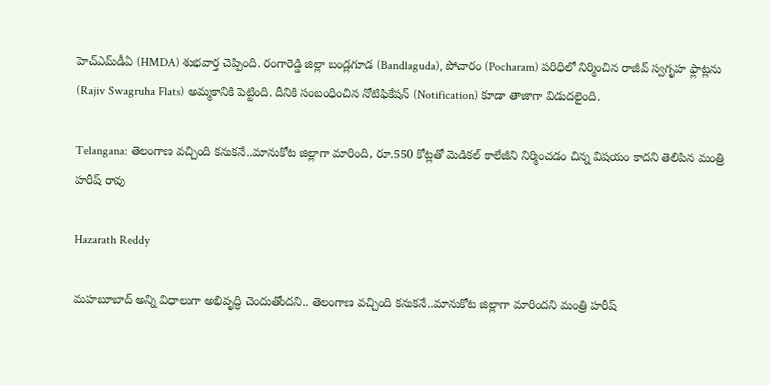హెచ్ఎమ్‌డీఏ (HMDA) శుభవార్త చెప్పింది. రంగారెడ్డి జిల్లా బండ్లగూడ (Bandlaguda), పోచారం (Pocharam) పరిధిలో నిర్మించిన రాజీవ్ స్వగృహ ఫ్లాట్లను (Rajiv Swagruha Flats) అమ్మకానికి పెట్టింది. దీనికి సంబంధించిన నోటిఫికేషన్ (Notification) కూడా తాజాగా విడుదలైంది.

Telangana: తెలంగాణ వచ్చింది కనుకనే..మానుకోట జిల్లాగా మారింది, రూ.550 కోట్లతో మెడికల్ కాలేజీని నిర్మించడం చిన్న విషయం కాదని తెలిపిన మంత్రి హరీష్ రావు

Hazarath Reddy

మహబూబాద్ అన్ని విధాలుగా అభివృద్ధి చెందుతోందని.. తెలంగాణ వచ్చింది కనుకనే..మానుకోట జిల్లాగా మారిందని మంత్రి హరీష్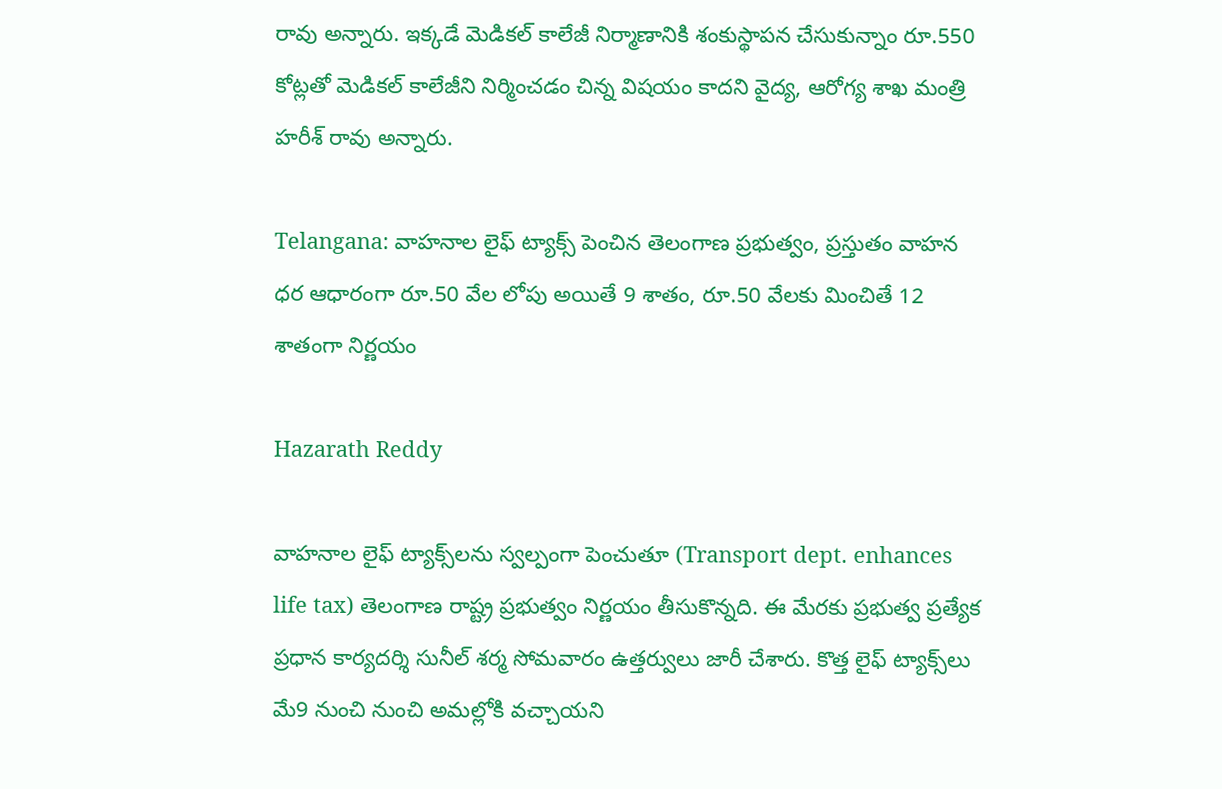రావు అన్నారు. ఇక్కడే మెడికల్ కాలేజీ నిర్మాణానికి శంకుస్థాపన చేసుకున్నాం రూ.550 కోట్లతో మెడికల్ కాలేజీని నిర్మించడం చిన్న విషయం కాదని వైద్య, ఆరోగ్య శాఖ మంత్రి హరీశ్‌ రావు అన్నారు.

Telangana: వాహనాల లైఫ్‌ ట్యాక్స్‌ పెంచిన తెలంగాణ ప్రభుత్వం, ప్రస్తుతం వాహన ధర ఆధారంగా రూ.50 వేల లోపు అయితే 9 శాతం, రూ.50 వేలకు మించితే 12 శాతంగా నిర్ణయం

Hazarath Reddy

వాహనాల లైఫ్‌ ట్యాక్స్‌లను స్వల్పంగా పెంచుతూ (Transport dept. enhances life tax) తెలంగాణ రాష్ట్ర ప్రభుత్వం నిర్ణయం తీసుకొన్నది. ఈ మేరకు ప్రభుత్వ ప్రత్యేక ప్రధాన కార్యదర్శి సునీల్‌ శర్మ సోమవారం ఉత్తర్వులు జారీ చేశారు. కొత్త లైఫ్‌ ట్యాక్స్‌లు మే9 నుంచి నుంచి అమల్లోకి వచ్చాయని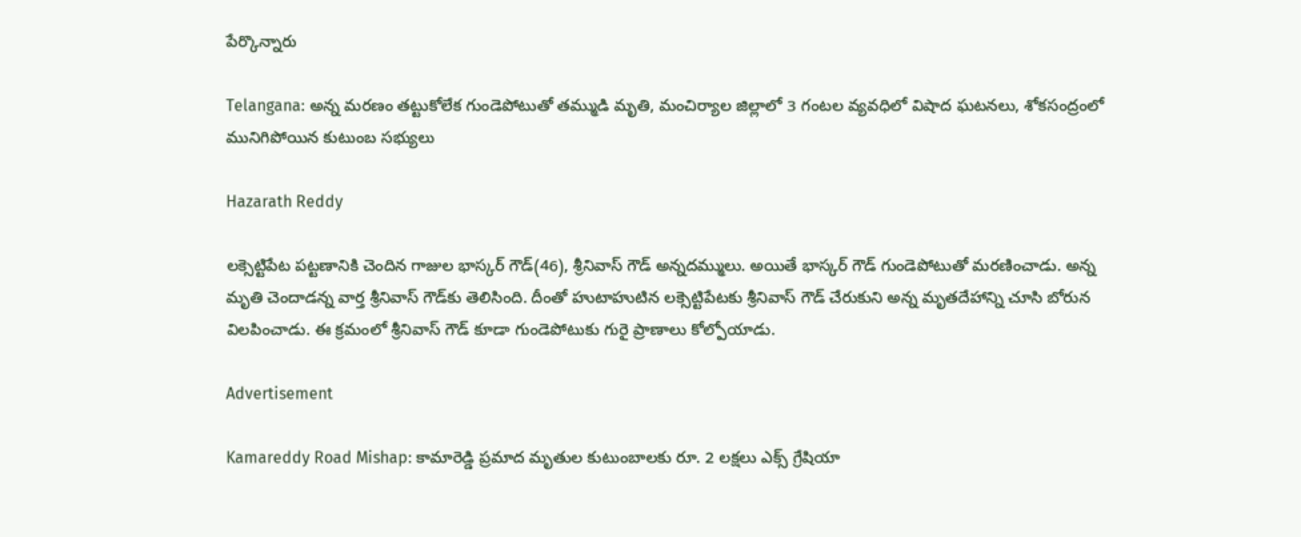పేర్కొన్నారు

Telangana: అన్న మరణం తట్టుకోలేక గుండెపోటుతో తమ్ముడి మృతి, మంచిర్యాల జిల్లాలో 3 గంటల వ్యవధిలో విషాద ఘటనలు, శోక‌సంద్రంలో మునిగిపోయిన కుటుంబ సభ్యులు

Hazarath Reddy

ల‌క్సెట్టిపేట ప‌ట్ట‌ణానికి చెందిన గాజుల భాస్క‌ర్ గౌడ్(46), శ్రీనివాస్ గౌడ్ అన్న‌ద‌మ్ములు. అయితే భాస్క‌ర్ గౌడ్ గుండెపోటుతో మ‌ర‌ణించాడు. అన్న మృతి చెందాడ‌న్న వార్త శ్రీనివాస్ గౌడ్‌కు తెలిసింది. దీంతో హుటాహుటిన ల‌క్సెట్టిపేట‌కు శ్రీనివాస్ గౌడ్ చేరుకుని అన్న మృత‌దేహాన్ని చూసి బోరున విల‌పించాడు. ఈ క్ర‌మంలో శ్రీనివాస్ గౌడ్ కూడా గుండెపోటుకు గురై ప్రాణాలు కోల్పోయాడు.

Advertisement

Kamareddy Road Mishap: కామారెడ్డి ప్రమాద మృతుల కుటుంబాలకు రూ. 2 లక్షలు ఎక్స్ గ్రేషియా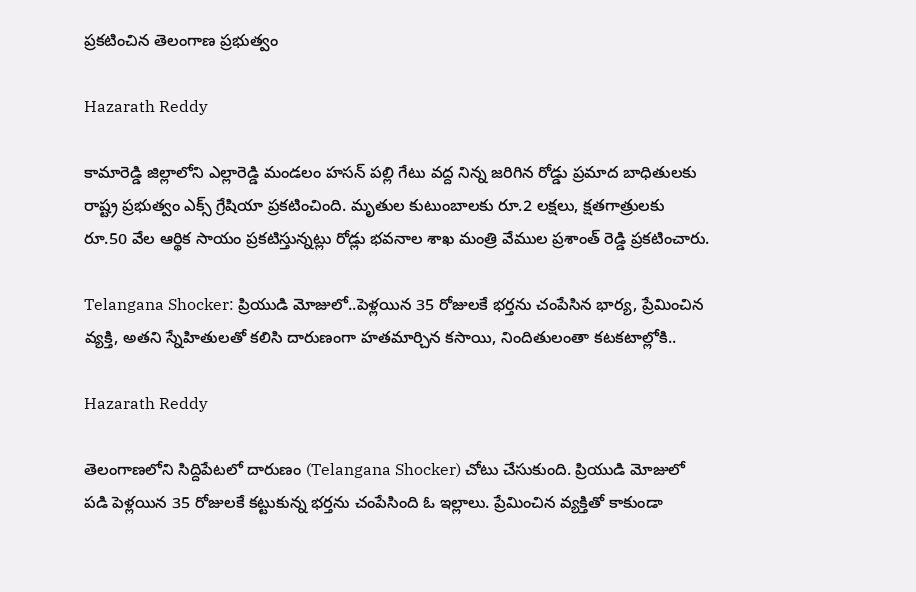ప్రకటించిన తెలంగాణ ప్రభుత్వం

Hazarath Reddy

కామారెడ్డి జిల్లాలోని ఎల్లారెడ్డి మండలం హసన్ పల్లి గేటు వద్ద నిన్న జరిగిన రోడ్డు ప్రమాద బాధితులకు రాష్ట్ర ప్రభుత్వం ఎక్స్ గ్రేషియా ప్రకటించింది. మృతుల కుటుంబాలకు రూ.2 లక్షలు, క్షతగాత్రులకు రూ.50 వేల ఆర్థిక సాయం ప్రకటిస్తున్నట్లు రోడ్లు భవనాల శాఖ మంత్రి వేముల ప్రశాంత్ రెడ్డి ప్రకటించారు.

Telangana Shocker: ప్రియుడి మోజులో..పెళ్లయిన 35 రోజులకే భర్తను చంపేసిన భార్య, ప్రేమించిన వ్యక్తి, అతని స్నేహితులతో కలిసి దారుణంగా హతమార్చిన కసాయి, నిందితులంతా కటకటాల్లోకి..

Hazarath Reddy

తెలంగాణలోని సిద్దిపేటలో దారుణం (Telangana Shocker) చోటు చేసుకుంది. ప్రియుడి మోజులో పడి పెళ్లయిన 35 రోజులకే కట్టుకున్న భర్తను చంపేసింది ఓ ఇల్లాలు. ప్రేమించిన వ్యక్తితో కాకుండా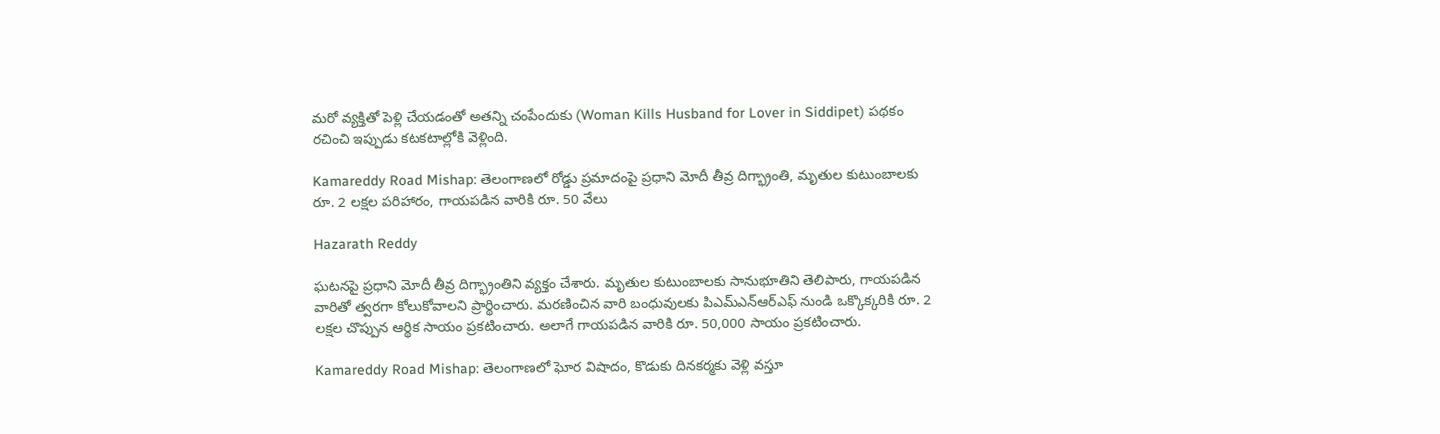మరో వ్యక్తితో పెళ్లి చేయడంతో అతన్ని చంపేందుకు (Woman Kills Husband for Lover in Siddipet) పథకం రచించి ఇప్పుడు కటకటాల్లోకి వెళ్లింది.

Kamareddy Road Mishap: తెలంగాణలో రోడ్డు ప్రమాదంపై ప్రధాని మోదీ తీవ్ర దిగ్భ్రాంతి, మృతుల కుటుంబాలకు రూ. 2 లక్షల పరిహారం, గాయపడిన వారికి రూ. 50 వేలు

Hazarath Reddy

ఘటనపై ప్రధాని మోదీ తీవ్ర దిగ్భ్రాంతిని వ్యక్తం చేశారు. మృతుల కుటుంబాలకు సానుభూతిని తెలిపారు, గాయపడిన వారితో త్వరగా కోలుకోవాలని ప్రార్థించారు. మరణించిన వారి బంధువులకు పిఎమ్‌ఎన్‌ఆర్‌ఎఫ్ నుండి ఒక్కొక్కరికి రూ. 2 లక్షల చొప్పున ఆర్థిక సాయం ప్రకటించారు. అలాగే గాయపడిన వారికి రూ. 50,000 సాయం ప్రకటించారు.

Kamareddy Road Mishap: తెలంగాణలో ఘోర విషాదం, కొడుకు దినకర్మకు వెళ్లి వస్తూ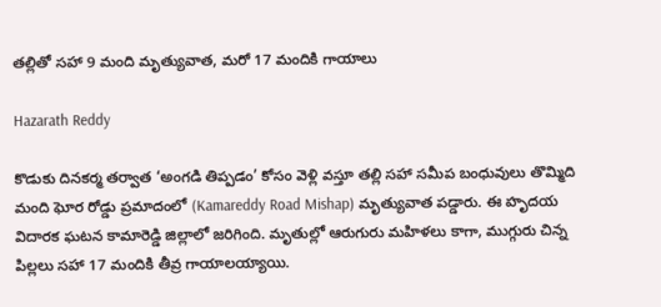తల్లితో సహా 9 మంది మృత్యువాత, మరో 17 మందికి గాయాలు

Hazarath Reddy

కొడుకు దినకర్మ తర్వాత ‘అంగడి తిప్పడం’ కోసం వెళ్లి వస్తూ తల్లి సహా సమీప బంధువులు తొమ్మిది మంది ఘోర రోడ్డు ప్రమాదంలో (Kamareddy Road Mishap) మృత్యువాత పడ్డారు. ఈ హృదయ విదారక ఘటన కామారెడ్డి జిల్లాలో జరిగింది. మృతుల్లో ఆరుగురు మహిళలు కాగా, ముగ్గురు చిన్న పిల్లలు సహా 17 మందికి తీవ్ర గాయాలయ్యాయి.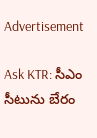Advertisement

Ask KTR: సీఎం సీటును బేరం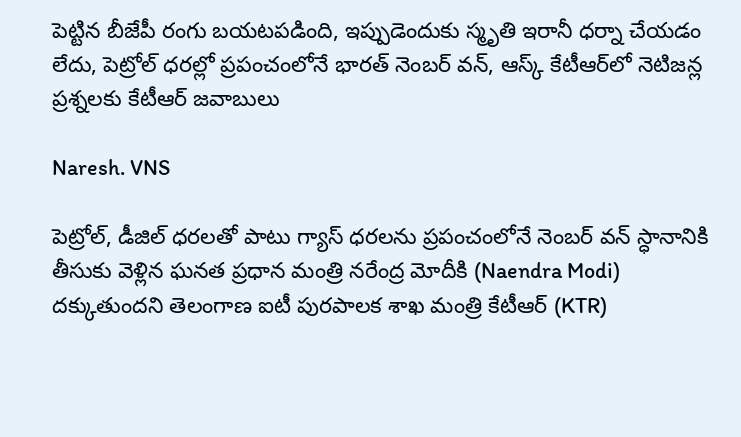పెట్టిన బీజేపీ రంగు బయటపడింది, ఇప్పుడెందుకు స్మృతి ఇరానీ ధర్నా చేయడం లేదు, పెట్రోల్ ధరల్లో ప్రపంచంలోనే భారత్ నెంబర్ వన్, ఆస్క్ కేటీఆర్‌లో నెటిజన్ల ప్రశ్నలకు కేటీఆర్ జవాబులు

Naresh. VNS

పెట్రోల్, డీజిల్ ధరలతో పాటు గ్యాస్ ధరలను ప్రపంచంలోనే నెంబర్ వన్ స్ధానానికి తీసుకు వెళ్లిన ఘనత ప్రధాన మంత్రి నరేంద్ర మోదీకి (Naendra Modi) దక్కుతుందని తెలంగాణ ఐటీ పురపాలక శాఖ మంత్రి కేటీఆర్ (KTR)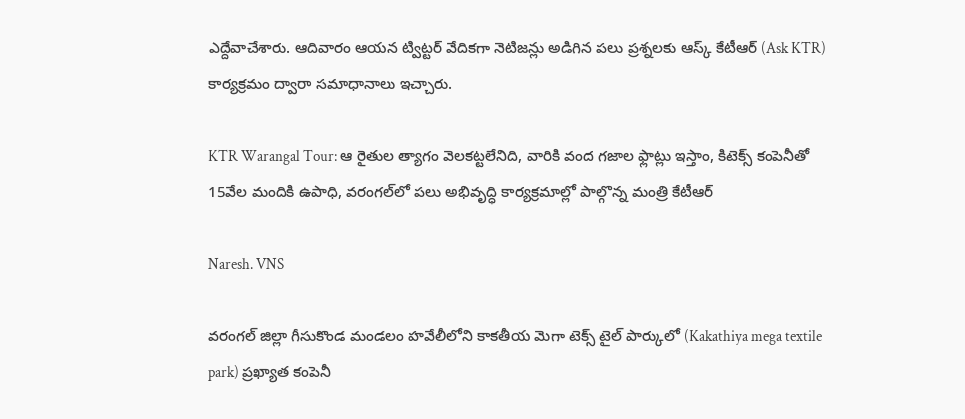ఎద్దేవాచేశారు. ఆదివారం ఆయన ట్విట్టర్ వేదికగా నెటిజన్లు అడిగిన పలు ప్రశ్నలకు ఆస్క్ కేటీఆర్ (Ask KTR) కార్యక్రమం ద్వారా సమాధానాలు ఇచ్చారు.

KTR Warangal Tour: ఆ రైతుల త్యాగం వెలకట్టలేనిది, వారికి వంద గజాల ఫ్లాట్లు ఇస్తాం, కిటెక్స్ కంపెనీతో 15వేల మందికి ఉపాధి, వరంగల్‌లో పలు అభివృద్ధి కార్యక్రమాల్లో పాల్గొన్న మంత్రి కేటీఆర్

Naresh. VNS

వరంగల్ జిల్లా గీసుకొండ మండలం హవేలీలోని కాకతీయ మెగా టెక్స్ టైల్ పార్కులో (Kakathiya mega textile park) ప్రఖ్యాత కంపెనీ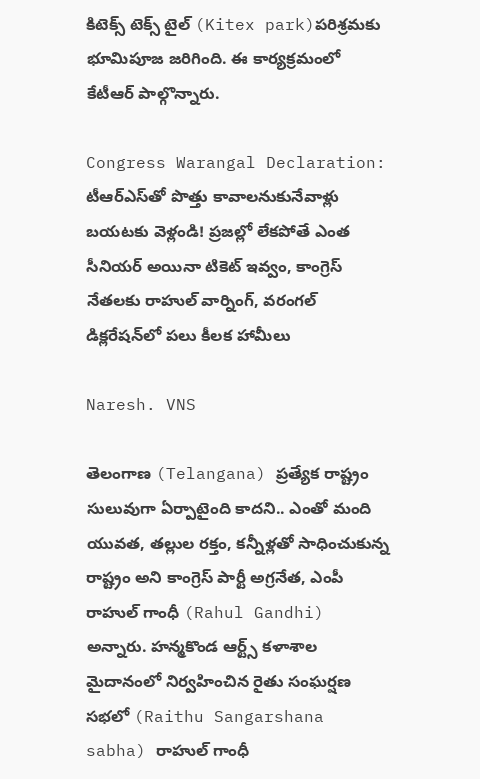కిటెక్స్ టెక్స్ టైల్ (Kitex park)పరిశ్రమకు భూమిపూజ జరిగింది. ఈ కార్యక్రమంలో కేటీఆర్ పాల్గొన్నారు.

Congress Warangal Declaration: టీఆర్ఎస్‌తో పొత్తు కావాలనుకునేవాళ్లు బయటకు వెళ్లండి! ప్రజల్లో లేకపోతే ఎంత సీనియర్ అయినా టికెట్ ఇవ్వం, కాంగ్రెస్ నేతలకు రాహుల్ వార్నింగ్, వరంగల్ డిక్లరేషన్‌లో పలు కీలక హామీలు

Naresh. VNS

తెలంగాణ (Telangana) ప్రత్యేక రాష్ట్రం సులువుగా ఏర్పాటైంది కాదని.. ఎంతో మంది యువత, తల్లుల రక్తం, కన్నీళ్లతో సాధించుకున్న రాష్ట్రం అని కాంగ్రెస్‌ పార్టీ అగ్రనేత, ఎంపీ రాహుల్‌ గాంధీ (Rahul Gandhi) అన్నారు. హన్మకొండ ఆర్ట్స్‌ కళాశాల మైదానంలో నిర్వహించిన రైతు సంఘర్షణ సభలో (Raithu Sangarshana sabha) రాహుల్‌ గాంధీ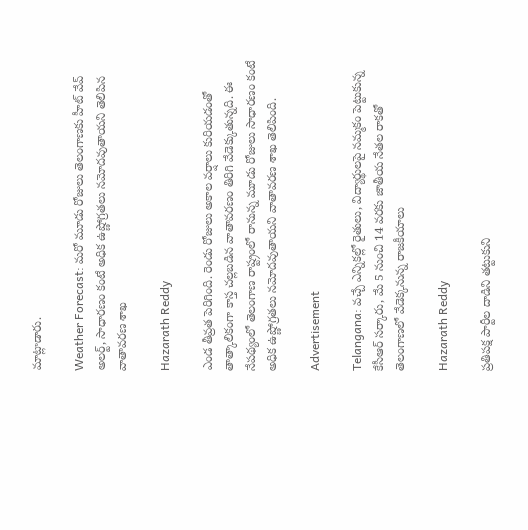మాట్లాడారు.

Weather Forecast: మరో మూడు రోజులు తెలంగాణకు హీట్ వేవ్ అలర్ట్, సాధారణం కంటే అధిక ఉష్ణోగ్రతలు నమోదవుతాయని తెలిపిన వాతావరణ శాఖ

Hazarath Reddy

ఎండ తీవ్రత పెరిగింది. రెండు రోజులు అకాల వర్షాలు కురియడంతో తాత్కాలికంగా కాస్త చల్లబడిన వాతావరణం తిరిగి వేడెక్కుతున్నది. ఈ నేపథ్యంలో తెలంగాణ రాష్ట్రంలో రానున్న మూడు రోజులు సాధారణం కంటే అధిక ఉష్ణోగ్రతలు నమోదవుతాయని వాతావరణ శాఖ తెలిపింది.

Advertisement

Telangana: వచ్చే ఎన్నికల్లో రైతులు, విద్యార్థులపై నమ్మకం పెట్టుకున్న కేసీఆర్ సర్కారు, మే 5 నుంచి 14 వరకు జాతీయ నేతల రాకతో తెలంగాణలో వేడెక్కనున్న రాజకీయాలు

Hazarath Reddy

ప్రతిపక్ష పార్టీల దాడిని తట్టుకుని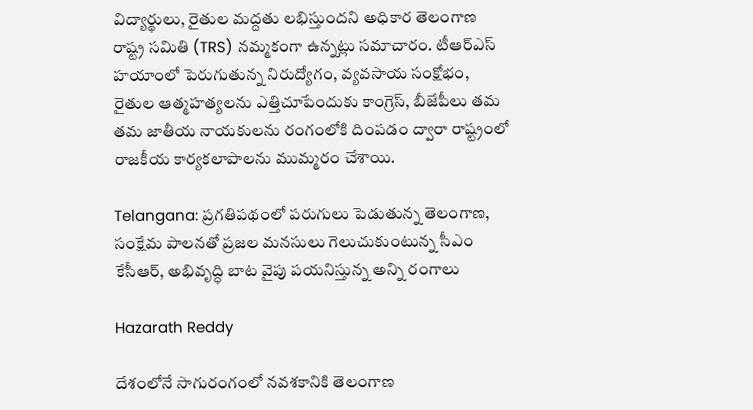విద్యార్థులు, రైతుల మద్దతు లభిస్తుందని అధికార తెలంగాణ రాష్ట్ర సమితి (TRS) నమ్మకంగా ఉన్నట్లు సమాచారం. టీఆర్‌ఎస్ హయాంలో పెరుగుతున్న నిరుద్యోగం, వ్యవసాయ సంక్షోభం, రైతుల ఆత్మహత్యలను ఎత్తిచూపేందుకు కాంగ్రెస్, బీజేపీలు తమ తమ జాతీయ నాయకులను రంగంలోకి దింపడం ద్వారా రాష్ట్రంలో రాజకీయ కార్యకలాపాలను ముమ్మరం చేశాయి.

Telangana: ప్రగతిపథంలో పరుగులు పెడుతున్న తెలంగాణ, సంక్షేమ పాలనతో ప్రజల మనసులు గెలుచుకుంటున్న సీఎం కేసీఆర్, అభివృద్ధి బాట వైపు పయనిస్తున్న అన్ని రంగాలు

Hazarath Reddy

దేశంలోనే సాగురంగంలో నవశకానికి తెలంగాణ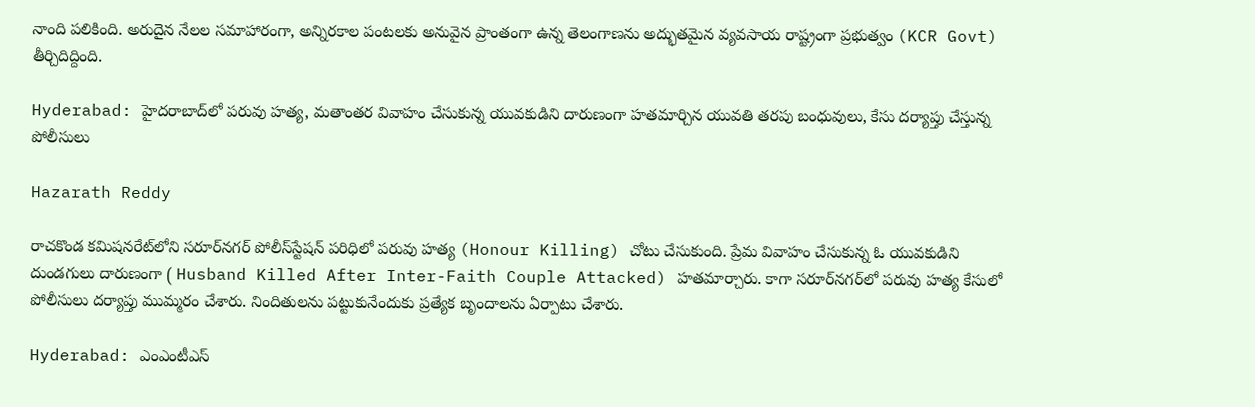నాంది పలికింది. అరుదైన నేలల సమాహారంగా, అన్నిరకాల పంటలకు అనువైన ప్రాంతంగా ఉన్న తెలంగాణను అద్భుతమైన వ్యవసాయ రాష్ట్రంగా ప్రభుత్వం (KCR Govt) తీర్చిదిద్దింది.

Hyderabad: హైదరాబాద్‌లో పరువు హత్య, మతాంతర వివాహం చేసుకున్న యువకుడిని దారుణంగా హతమార్చిన యువతి తరపు బంధువులు, కేసు దర్యాప్తు చేస్తున్న పోలీసులు

Hazarath Reddy

రాచకొండ కమిషనరేట్‌లోని సరూర్‌నగర్‌ పోలీస్‌స్టేషన్‌ పరిధిలో పరువు హత్య (Honour Killing) చోటు చేసుకుంది. ప్రేమ వివాహం చేసుకున్న ఓ యువకుడిని దుండగులు దారుణంగా ( Husband Killed After Inter-Faith Couple Attacked) హతమార్చారు. కాగా సరూర్‌నగర్‌లో పరువు హత్య కేసులో పోలీసులు దర్యాప్తు ముమ్మరం చేశారు. నిందితులను పట్టుకునేందుకు ప్రత్యేక బృందాలను ఏర్పాటు చేశారు.

Hyderabad: ఎంఎంటీఎస్‌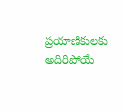ప్రయాణికులకు అదిరిపోయే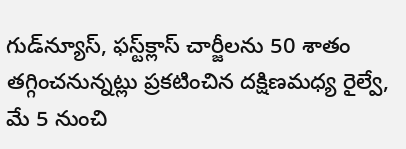గుడ్‌న్యూస్‌, ఫస్ట్‌క్లాస్‌ చార్జీలను 50 శాతం తగ్గించనున్నట్లు ప్రకటించిన దక్షిణమధ్య రైల్వే, మే 5 నుంచి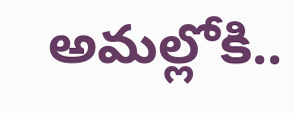అమల్లోకి..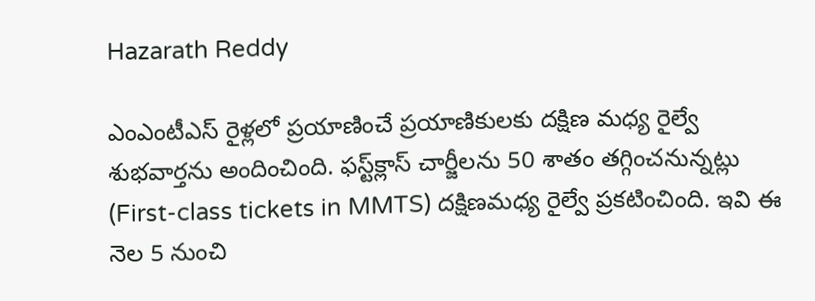Hazarath Reddy

ఎంఎంటీఎస్‌ రైళ్లలో ప్రయాణించే ప్రయాణికులకు దక్షిణ మధ్య రైల్వే శుభవార్తను అందించింది. ఫస్ట్‌క్లాస్‌ చార్జీలను 50 శాతం తగ్గించనున్నట్లు (First-class tickets in MMTS) దక్షిణమధ్య రైల్వే ప్రకటించింది. ఇవి ఈ నెల 5 నుంచి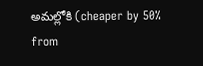అమల్లోకి (cheaper by 50% from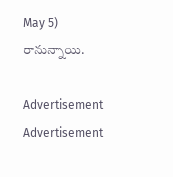May 5) రానున్నాయి.

Advertisement
Advertisement